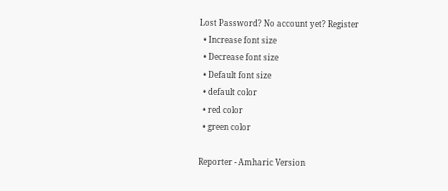Lost Password? No account yet? Register
  • Increase font size
  • Decrease font size
  • Default font size
  • default color
  • red color
  • green color

Reporter - Amharic Version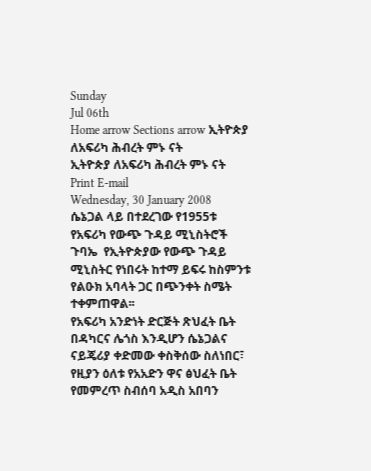Sunday
Jul 06th
Home arrow Sections arrow ኢትዮጵያ ለአፍሪካ ሕብረት ምኑ ናት
ኢትዮጵያ ለአፍሪካ ሕብረት ምኑ ናት Print E-mail
Wednesday, 30 January 2008
ሴኔጋል ላይ በተደረገው የ1955ቱ የአፍሪካ የውጭ ጉዳይ ሚኒስትሮች ጉባኤ  የኢትዮጵያው የውጭ ጉዳይ ሚኒስትር የነበሩት ከተማ ይፍሩ ከስምንቱ የልዑክ አባላት ጋር በጭንቀት ስሜት ተቀምጠዋል፡፡
የአፍሪካ አንድነት ድርጅት ጽህፈት ቤት በዳካርና ሌጎስ እንዲሆን ሴኔጋልና ናይጄሪያ ቀድመው ቀስቅሰው ስለነበር፣ የዚያን ዕለቱ የአአድን ዋና ፅህፈት ቤት የመምረጥ ስብሰባ አዲስ አበባን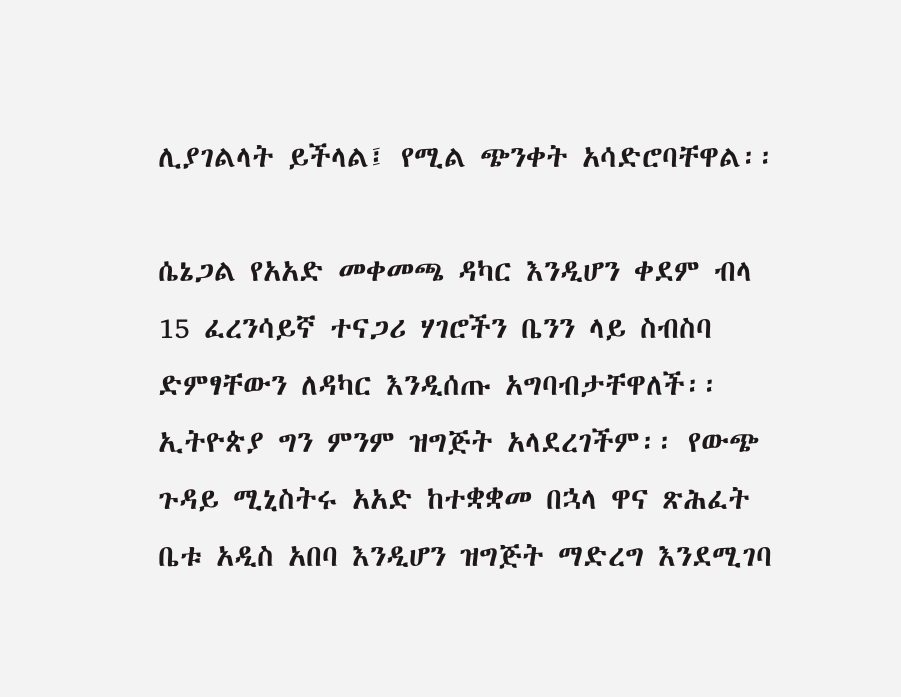ሊያገልላት ይችላል፤ የሚል ጭንቀት አሳድሮባቸዋል፡፡

ሴኔጋል የአአድ መቀመጫ ዳካር እንዲሆን ቀደም ብላ 15 ፈረንሳይኛ ተናጋሪ ሃገሮችን ቤንን ላይ ስብስባ ድምፃቸውን ለዳካር እንዲሰጡ አግባብታቸዋለች፡፡ ኢትዮጵያ ግን ምንም ዝግጅት አላደረገችም፡፡ የውጭ ጉዳይ ሚኒስትሩ አአድ ከተቋቋመ በኋላ ዋና ጽሕፈት ቤቱ አዲስ አበባ እንዲሆን ዝግጅት ማድረግ እንደሚገባ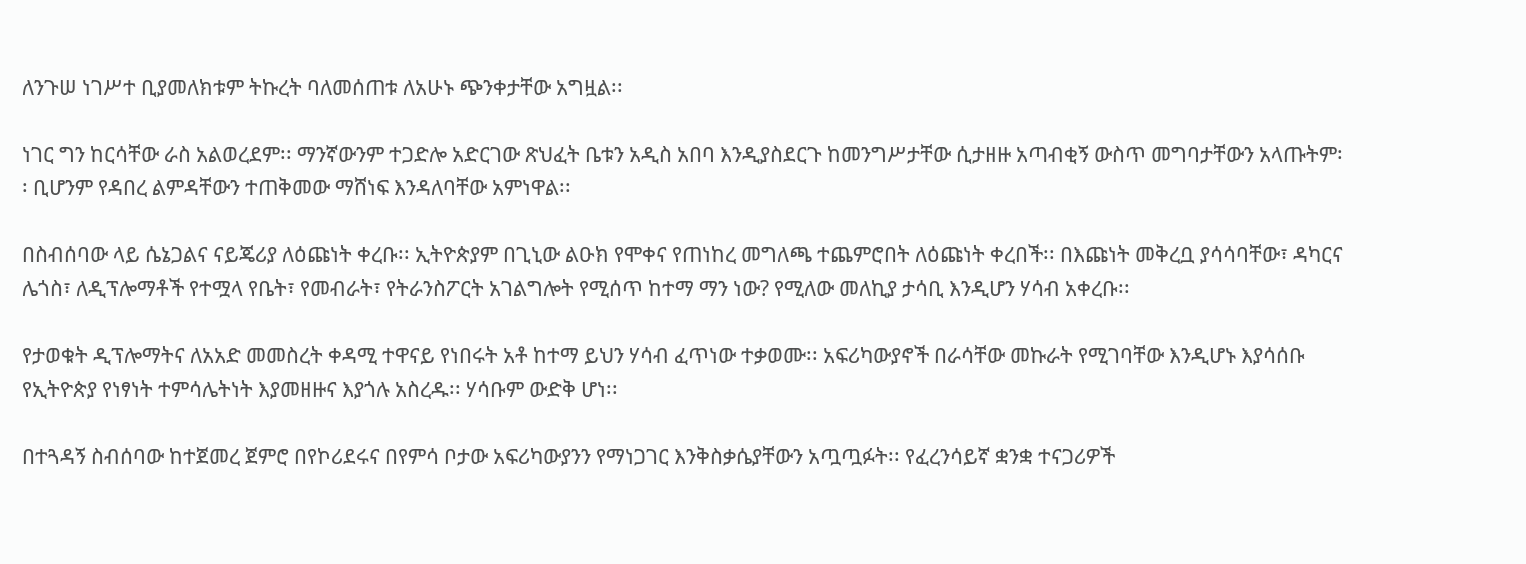ለንጉሠ ነገሥተ ቢያመለክቱም ትኩረት ባለመሰጠቱ ለአሁኑ ጭንቀታቸው አግዟል፡፡

ነገር ግን ከርሳቸው ራስ አልወረደም፡፡ ማንኛውንም ተጋድሎ አድርገው ጽህፈት ቤቱን አዲስ አበባ እንዲያስደርጉ ከመንግሥታቸው ሲታዘዙ አጣብቂኝ ውስጥ መግባታቸውን አላጡትም፡፡ ቢሆንም የዳበረ ልምዳቸውን ተጠቅመው ማሸነፍ እንዳለባቸው አምነዋል፡፡

በስብሰባው ላይ ሴኔጋልና ናይጄሪያ ለዕጩነት ቀረቡ፡፡ ኢትዮጵያም በጊኒው ልዑክ የሞቀና የጠነከረ መግለጫ ተጨምሮበት ለዕጩነት ቀረበች፡፡ በእጩነት መቅረቧ ያሳሳባቸው፣ ዳካርና ሌጎስ፣ ለዲፕሎማቶች የተሟላ የቤት፣ የመብራት፣ የትራንስፖርት አገልግሎት የሚሰጥ ከተማ ማን ነው? የሚለው መለኪያ ታሳቢ እንዲሆን ሃሳብ አቀረቡ፡፡

የታወቁት ዲፕሎማትና ለአአድ መመስረት ቀዳሚ ተዋናይ የነበሩት አቶ ከተማ ይህን ሃሳብ ፈጥነው ተቃወሙ፡፡ አፍሪካውያኖች በራሳቸው መኩራት የሚገባቸው እንዲሆኑ እያሳሰቡ የኢትዮጵያ የነፃነት ተምሳሌትነት እያመዘዙና እያጎሉ አስረዱ፡፡ ሃሳቡም ውድቅ ሆነ፡፡

በተጓዳኝ ስብሰባው ከተጀመረ ጀምሮ በየኮሪደሩና በየምሳ ቦታው አፍሪካውያንን የማነጋገር እንቅስቃሴያቸውን አጧጧፉት፡፡ የፈረንሳይኛ ቋንቋ ተናጋሪዎች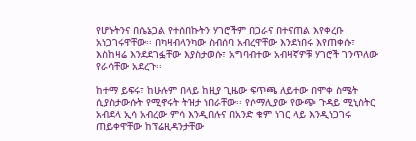የሆኑትንና በሴኔጋል የተሰበኩትን ሃገሮችም በጋራና በተናጠል እየቀረቡ አነጋገሩዋቸው፡፡ በካዛብላንካው ስብሰባ አብረዋቸው እንደነበሩ እየጠቀሱ፣ እስከዛሬ እንደደገፏቸው እያስታወሱ፣ አግባብተው አብዛኛዎቹ ሃገሮች ገንጥለው የራሳቸው አደረጉ፡፡

ከተማ ይፍሩ፣ ከሁሉም በላይ ከዚያ ጊዜው ፍጥጫ ለይተው በሞቀ ስሜት ሲያስታውሱት የሚኖሩት ትዝታ ነበራቸው፡፡ የሶማሊያው የውጭ ጉዳይ ሚኒስትር አብደላ ኢሳ አብረው ምሳ እንዲበሉና በአንድ ቁም ነገር ላይ እንዲነጋገሩ ጠይቀዋቸው ከፕሬዚዳንታቸው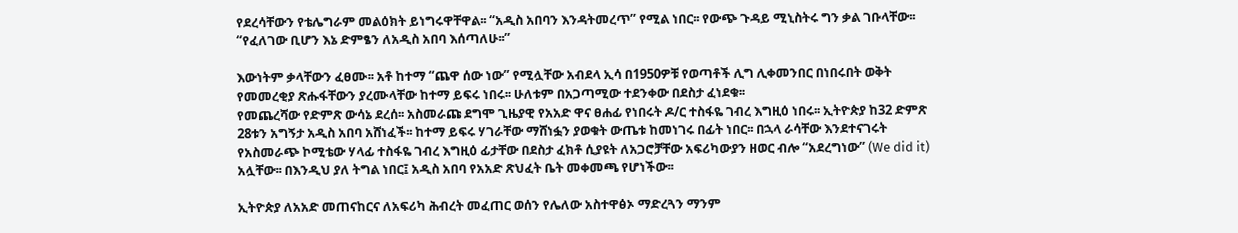የደረሳቸውን የቴሌግራም መልዕክት ይነግሩዋቸዋል፡፡ “አዲስ አበባን እንዳትመረጥ” የሚል ነበር፡፡ የውጭ ጉዳይ ሚኒስትሩ ግን ቃል ገቡላቸው፡፡ “የፈለገው ቢሆን እኔ ድምፄን ለአዲስ አበባ እሰጣለሁ፡፡”

እውነትም ቃላቸውን ፈፀሙ፡፡ አቶ ከተማ “ጨዋ ሰው ነው” የሚሏቸው አብደላ ኢሳ በ1950ዎቹ የወጣቶች ሊግ ሊቀመንበር በነበሩበት ወቅት የመመረቂያ ጽሑፋቸውን ያረሙላቸው ከተማ ይፍሩ ነበሩ፡፡ ሁለቱም በአጋጣሚው ተደንቀው በደስታ ፈነደቁ፡፡
የመጨረሻው የድምጽ ውሳኔ ደረሰ፡፡ አስመራጩ ደግሞ ጊዜያዊ የአአድ ዋና ፀሐፊ የነበሩት ዶ/ር ተስፋዬ ገብረ እግዚዕ ነበሩ፡፡ ኢትዮጵያ ከ32 ድምጽ 28ቱን አግኝታ አዲስ አበባ አሸነፈች፡፡ ከተማ ይፍሩ ሃገራቸው ማሸነፏን ያወቁት ውጤቱ ከመነገሩ በፊት ነበር፡፡ በኋላ ራሳቸው እንደተናገሩት የአስመራጭ ኮሚቴው ሃላፊ ተስፋዬ ገብረ እግዚዕ ፊታቸው በደስታ ፈክቶ ሲያዩት ለአጋሮቻቸው አፍሪካውያን ዘወር ብሎ “አደረግነው” (We did it) አሏቸው፡፡ በእንዲህ ያለ ትግል ነበር፤ አዲስ አበባ የአአድ ጽህፈት ቤት መቀመጫ የሆነችው፡፡

ኢትዮጵያ ለአአድ መጠናከርና ለአፍሪካ ሕብረት መፈጠር ወሰን የሌለው አስተዋፅኦ ማድረጓን ማንም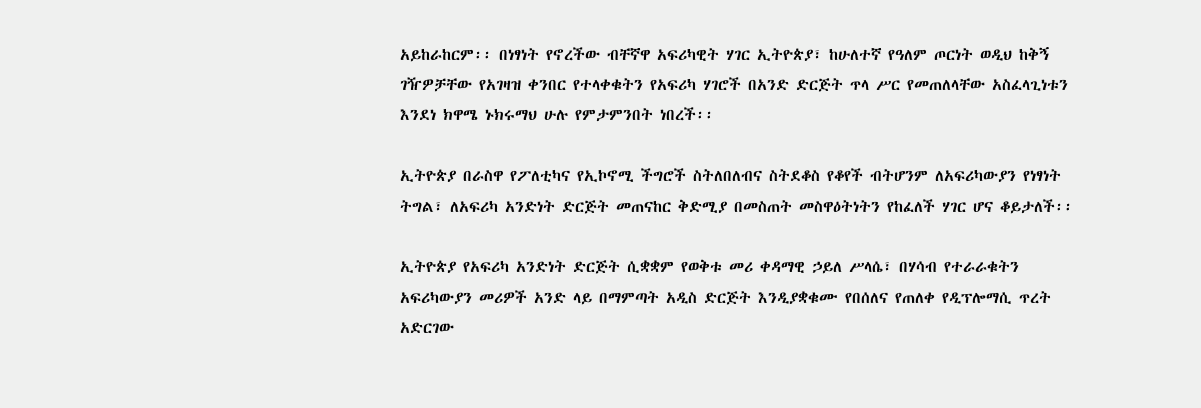አይከራከርም፡፡ በነፃነት የኖረችው ብቸኛዋ አፍሪካዊት ሃገር ኢትዮጵያ፣ ከሁለተኛ የዓለም ጦርነት ወዲህ ከቅኝ ገዥዎቻቸው የአገዛዝ ቀንበር የተላቀቁትን የአፍሪካ ሃገሮች በአንድ ድርጅት ጥላ ሥር የመጠለላቸው አስፈላጊነቱን እንደነ ክዋሜ ኑክሩማህ ሁሉ የምታምንበት ነበረች፡፡

ኢትዮጵያ በራስዋ የፖለቲካና የኢኮኖሚ ችግሮች ስትለበለብና ስትደቆስ የቆየች ብትሆንም ለአፍሪካውያን የነፃነት ትግል፣ ለአፍሪካ አንድነት ድርጅት መጠናከር ቅድሚያ በመስጠት መስዋዕትነትን የከፈለች ሃገር ሆና ቆይታለች፡፡

ኢትዮጵያ የአፍሪካ አንድነት ድርጅት ሲቋቋም የወቅቱ መሪ ቀዳማዊ ኃይለ ሥላሴ፣ በሃሳብ የተራራቁትን አፍሪካውያን መሪዎች አንድ ላይ በማምጣት አዲስ ድርጅት እንዲያቋቁሙ የበሰለና የጠለቀ የዲፕሎማሲ ጥረት አድርገው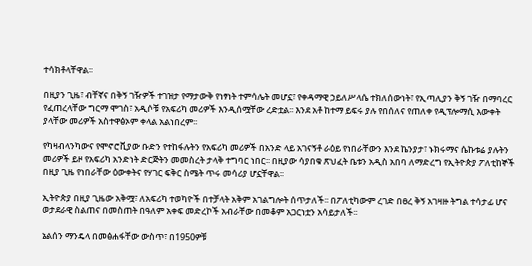ተሳክቶላቸዋል፡፡

በዚያን ጊዜ፣ ብቸኛና በቅኝ ገዥዎች ተገዝታ የማታውቅ የነፃነት ተምሳሌት መሆኗ፣ የቀዳማዊ ኃይለሥላሴ ተክለሰውነት፣ የኢጣሊያን ቅኝ ገዥ በማባረር የፈጠረላቸው ግርማ ሞገስ፣ አዲሶቹ የአፍሪካ መሪዎች እንዲሰሟቸው ረድቷል፡፡ እንደ አቶ ከተማ ይፍሩ ያሉ የበሰለና የጠለቀ የዲፕሎማሲ እውቀት ያላቸው መሪዎች አስተዋፅኦም ቀላል አልነበረም፡፡

የካዛብላንካውና የሞኖሮቪያው ቡድን የተከፋሉትን የአፍሪካ መሪዎች በአንድ ላይ አገናኝቶ ራዕይ የነበራቸውን እንደ ኬንያታ፣ ኑክሩማና ሴኩቱሬ ያሉትን መሪዎች ይዞ የአፍሪካ አንድነት ድርጅትን መመስረት ታላቅ ተግባር ነበር፡፡ በዚያው ሳያበቁ ጽህፈት ቤቱን አዲስ አበባ ለማድረግ የኢትዮጵያ ፖለቲከኞች በዚያ ጊዜ የነበራቸው ዕውቀትና የሃገር ፍቅር ስሜት ጥሩ መሳሪያ ሆኗቸዋል፡፡

ኢትዮጵያ በዚያ ጊዜው አቅሟ፣ ለአፍሪካ ተወካዮች በተቻላት አቅም አገልግሎት ሰጥታለች፡፡ በፖለቲካውም ረገድ በፀረ ቅኝ አገዛዙ ትግል ተሳታፊ ሆና ወታደራዊ ስልጠና በመስጠት በዓለም አቀፍ መድረኮች አብራቸው በመቆም አጋርነቷን አሳይታለች፡፡

ኔልሰን ማንዴላ በመፅሐፋቸው ውስጥ፣ በ1950ዎቹ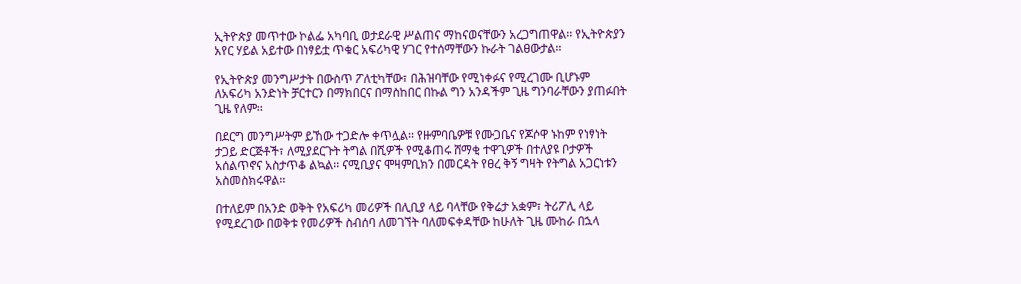ኢትዮጵያ መጥተው ኮልፌ አካባቢ ወታደራዊ ሥልጠና ማከናወናቸውን አረጋግጠዋል፡፡ የኢትዮጵያን አየር ሃይል አይተው በነፃይቷ ጥቁር አፍሪካዊ ሃገር የተሰማቸውን ኩራት ገልፀውታል፡፡

የኢትዮጵያ መንግሥታት በውስጥ ፖለቲካቸው፣ በሕዝባቸው የሚነቀፉና የሚረገሙ ቢሆኑም ለአፍሪካ አንድነት ቻርተርን በማክበርና በማስከበር በኩል ግን አንዳችም ጊዜ ግንባራቸውን ያጠፉበት ጊዜ የለም፡፡

በደርግ መንግሥትም ይኸው ተጋድሎ ቀጥሏል፡፡ የዙምባቤዎቹ የሙጋቤና የጆሶዋ ኑከም የነፃነት ታጋይ ድርጅቶች፣ ለሚያደርጉት ትግል በሺዎች የሚቆጠሩ ሸማቂ ተዋጊዎች በተለያዩ ቦታዎች አሰልጥኖና አስታጥቆ ልኳል፡፡ ናሚቢያና ሞዛምቢክን በመርዳት የፀረ ቅኝ ግዛት የትግል አጋርነቱን አስመስክሩዋል፡፡

በተለይም በአንድ ወቅት የአፍሪካ መሪዎች በሊቢያ ላይ ባላቸው የቅሬታ አቋም፣ ትሪፖሊ ላይ የሚደረገው በወቅቱ የመሪዎች ስብሰባ ለመገኘት ባለመፍቀዳቸው ከሁለት ጊዜ ሙከራ በኋላ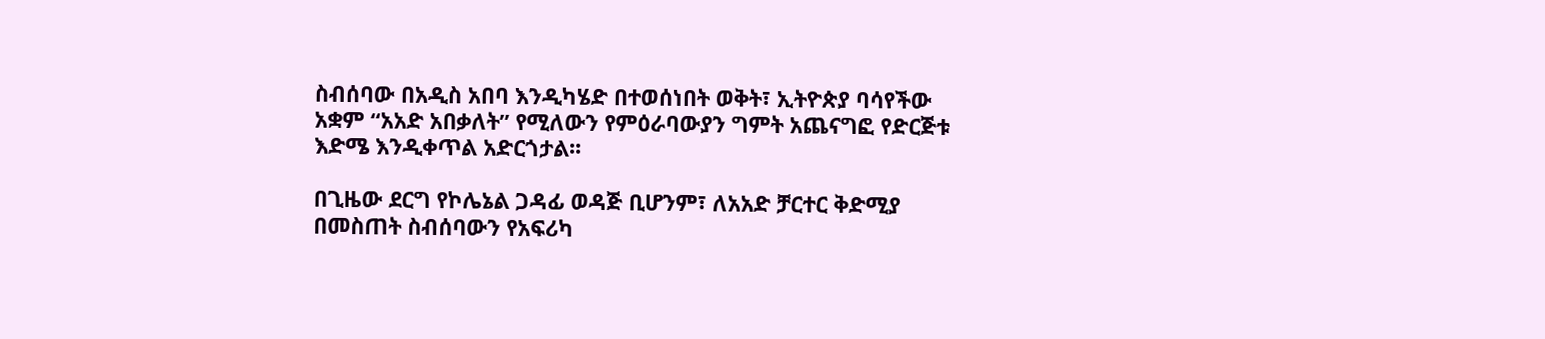ስብሰባው በአዲስ አበባ እንዲካሄድ በተወሰነበት ወቅት፣ ኢትዮጵያ ባሳየችው አቋም “አአድ አበቃለት” የሚለውን የምዕራባውያን ግምት አጨናግፎ የድርጅቱ እድሜ እንዲቀጥል አድርጎታል፡፡

በጊዜው ደርግ የኮሌኔል ጋዳፊ ወዳጅ ቢሆንም፣ ለአአድ ቻርተር ቅድሚያ በመስጠት ስብሰባውን የአፍሪካ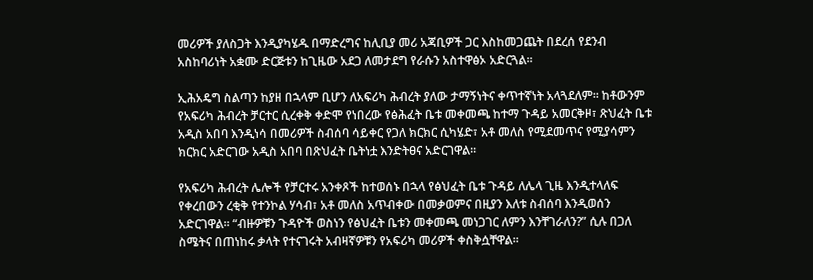መሪዎች ያለስጋት እንዲያካሄዱ በማድረግና ከሊቢያ መሪ አጃቢዎች ጋር እስከመጋጨት በደረሰ የደንብ አስከባሪነት አቋሙ ድርጅቱን ከጊዜው አደጋ ለመታደግ የራሱን አስተዋፅኦ አድርጓል፡፡

ኢሕአዴግ ስልጣን ከያዘ በኋላም ቢሆን ለአፍሪካ ሕብረት ያለው ታማኝነትና ቀጥተኛነት አላጓደለም፡፡ ከቶውንም የአፍሪካ ሕብረት ቻርተር ሲረቀቅ ቀድሞ የነበረው የፅሕፈት ቤቱ መቀመጫ ከተማ ጉዳይ አመርቅዞ፣ ጽህፈት ቤቱ አዲስ አበባ እንዲነሳ በመሪዎች ስብሰባ ሳይቀር የጋለ ክርክር ሲካሄድ፣ አቶ መለስ የሚደመጥና የሚያሳምን ክርክር አድርገው አዲስ አበባ በጽህፈት ቤትነቷ እንድትፀና አድርገዋል፡፡

የአፍሪካ ሕብረት ሌሎች የቻርተሩ አንቀጾች ከተወሰኑ በኋላ የፅህፈት ቤቱ ጉዳይ ለሌላ ጊዜ እንዲተላለፍ የቀረበውን ረቂቅ የተንኮል ሃሳብ፣ አቶ መለስ አጥብቀው በመቃወምና በዚያን እለቱ ስብሰባ እንዲወሰን አድርገዋል፡፡ “ብዙዎቹን ጉዳዮች ወስነን የፅህፈት ቤቱን መቀመጫ መነጋገር ለምን እንቸገራለን?” ሲሉ በጋለ ስሜትና በጠነከሩ ቃላት የተናገሩት አብዛኛዎቹን የአፍሪካ መሪዎች ቀስቅሷቸዋል፡፡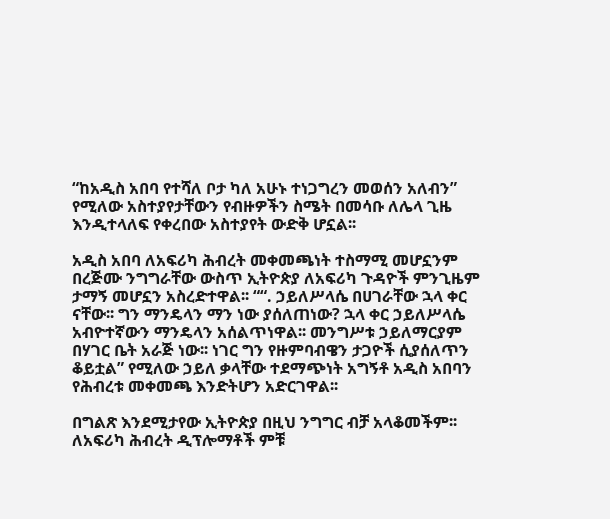“ከአዲስ አበባ የተሻለ ቦታ ካለ አሁኑ ተነጋግረን መወሰን አለብን” የሚለው አስተያየታቸውን የብዙዎችን ስሜት በመሳቡ ለሌላ ጊዜ እንዲተላለፍ የቀረበው አስተያየት ውድቅ ሆኗል፡፡

አዲስ አበባ ለአፍሪካ ሕብረት መቀመጫነት ተስማሚ መሆኗንም በረጅሙ ንግግራቸው ውስጥ ኢትዮጵያ ለአፍሪካ ጉዳዮች ምንጊዜም ታማኝ መሆኗን አስረድተዋል፡፡ ““. ኃይለሥላሴ በሀገራቸው ኋላ ቀር ናቸው፡፡ ግን ማንዴላን ማን ነው ያሰለጠነው? ኋላ ቀር ኃይለሥላሴ አብዮተኛውን ማንዴላን አሰልጥነዋል፡፡ መንግሥቱ ኃይለማርያም በሃገር ቤት አራጅ ነው፡፡ ነገር ግን የዙምባብዌን ታጋዮች ሲያሰለጥን ቆይቷል” የሚለው ኃይለ ቃላቸው ተደማጭነት አግኝቶ አዲስ አበባን የሕብረቱ መቀመጫ እንድትሆን አድርገዋል፡፡

በግልጽ እንደሚታየው ኢትዮጵያ በዚህ ንግግር ብቻ አላቆመችም፡፡ ለአፍሪካ ሕብረት ዲፕሎማቶች ምቹ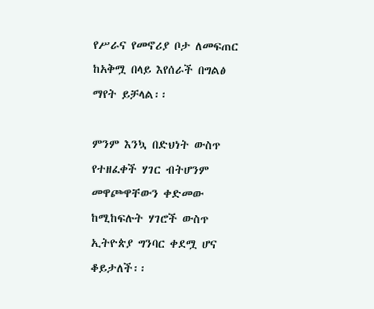የሥራና የመኖሪያ ቦታ ለመፍጠር ከአቅሟ በላይ እየሰራች በግልፅ ማየት ይቻላል፡፡

ምንም እንኳ በድህነት ውስጥ የተዘፈቀች ሃገር ብትሆንም መዋጮዋቸውን ቀድመው ከሚከፍሉት ሃገሮች ውስጥ ኢትዮጵያ ግንባር ቀደሟ ሆና ቆይታለች፡፡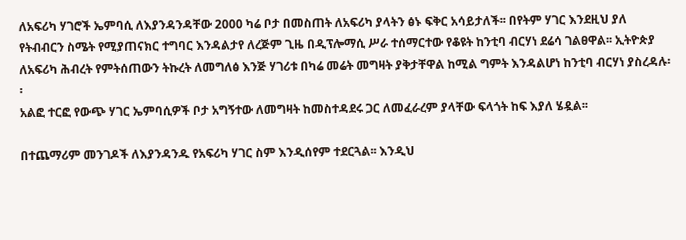ለአፍሪካ ሃገሮች ኤምባሲ ለእያንዳንዳቸው 2000 ካሬ ቦታ በመስጠት ለአፍሪካ ያላትን ፅኑ ፍቅር አሳይታለች፡፡ በየትም ሃገር እንደዚህ ያለ የትብብርን ስሜት የሚያጠናክር ተግባር እንዳልታየ ለረጅም ጊዜ በዲፕሎማሲ ሥራ ተሰማርተው የቆዩት ከንቲባ ብርሃነ ደሬሳ ገልፀዋል፡፡ ኢትዮጵያ ለአፍሪካ ሕብረት የምትሰጠውን ትኩረት ለመግለፅ እንጅ ሃገሪቱ በካሬ መሬት መግዛት ያቅታቸዋል ከሚል ግምት እንዳልሆነ ከንቲባ ብርሃነ ያስረዳሉ፡፡
አልፎ ተርፎ የውጭ ሃገር ኤምባሲዎች ቦታ አግኝተው ለመግዛት ከመስተዳደሩ ጋር ለመፈራረም ያላቸው ፍላጎት ከፍ እያለ ሄዷል፡፡

በተጨማሪም መንገዶች ለእያንዳንዱ የአፍሪካ ሃገር ስም እንዲሰየም ተደርጓል፡፡ እንዲህ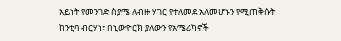አይነት የመንገድ ስያሜ ለብዙ ሃገር የተለመደ አለመሆኑን የሚጠቅሱት ከንቲባ ብርሃነ፣ በኒውዮርክ ያለውን የአሜሪካኖች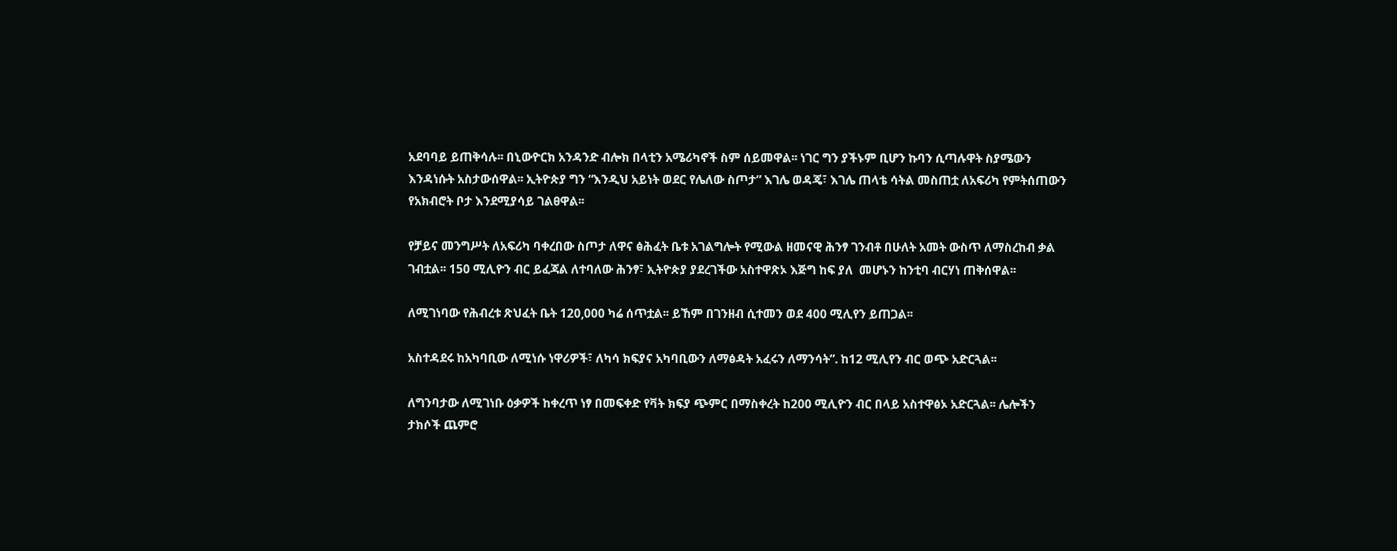አደባባይ ይጠቅሳሉ፡፡ በኒውዮርክ አንዳንድ ብሎክ በላቲን አሜሪካኖች ስም ሰይመዋል፡፡ ነገር ግን ያችኑም ቢሆን ኩባን ሲጣሉዋት ስያሜውን እንዳነሱት አስታውሰዋል፡፡ ኢትዮጵያ ግን “እንዲህ አይነት ወደር የሌለው ስጦታ” እገሌ ወዳጄ፣ እገሌ ጠላቴ ሳትል መስጠቷ ለአፍሪካ የምትሰጠውን የአክብሮት ቦታ እንደሚያሳይ ገልፀዋል፡፡

የቻይና መንግሥት ለአፍሪካ ባቀረበው ስጦታ ለዋና ፅሕፈት ቤቱ አገልግሎት የሚውል ዘመናዊ ሕንፃ ገንብቶ በሁለት አመት ውስጥ ለማስረከብ ቃል ገብቷል፡፡ 150 ሚሊዮን ብር ይፈጃል ለተባለው ሕንፃ፣ ኢትዮጵያ ያደረገችው አስተዋጽኦ እጅግ ከፍ ያለ  መሆኑን ከንቲባ ብርሃነ ጠቅሰዋል፡፡

ለሚገነባው የሕብረቱ ጽህፈት ቤት 120,000 ካሬ ሰጥቷል፡፡ ይኸም በገንዘብ ሲተመን ወደ 400 ሚሊየን ይጠጋል፡፡

አስተዳደሩ ከአካባቢው ለሚነሱ ነዋሪዎች፣ ለካሳ ክፍያና አካባቢውን ለማፅዳት አፈሩን ለማንሳት”. ከ12 ሚሊየን ብር ወጭ አድርጓል፡፡

ለግንባታው ለሚገነቡ ዕቃዎች ከቀረጥ ነፃ በመፍቀድ የቫት ክፍያ ጭምር በማስቀረት ከ200 ሚሊዮን ብር በላይ አስተዋፅኦ አድርጓል፡፡ ሌሎችን ታክሶች ጨምሮ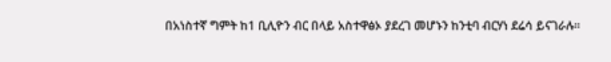በአነስተኛ ግምት ከ1 ቢሊዮን ብር በላይ አስተዋፅኦ ያደረገ መሆኑን ከንቲባ ብርሃነ ደሬሳ ይናገራሉ፡፡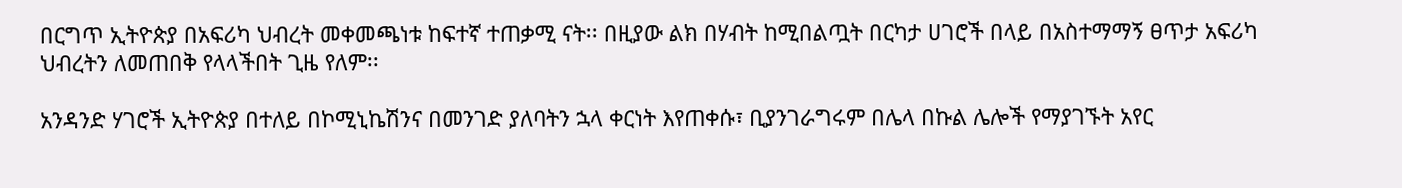በርግጥ ኢትዮጵያ በአፍሪካ ህብረት መቀመጫነቱ ከፍተኛ ተጠቃሚ ናት፡፡ በዚያው ልክ በሃብት ከሚበልጧት በርካታ ሀገሮች በላይ በአስተማማኝ ፀጥታ አፍሪካ ህብረትን ለመጠበቅ የላላችበት ጊዜ የለም፡፡

አንዳንድ ሃገሮች ኢትዮጵያ በተለይ በኮሚኒኬሽንና በመንገድ ያለባትን ኋላ ቀርነት እየጠቀሱ፣ ቢያንገራግሩም በሌላ በኩል ሌሎች የማያገኙት አየር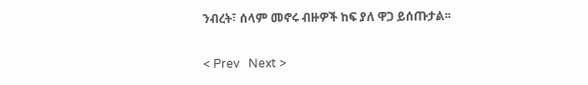ንብረት፣ ሰላም መኖሩ ብዙዎች ከፍ ያለ ዋጋ ይሰጡታል፡፡

< Prev   Next >